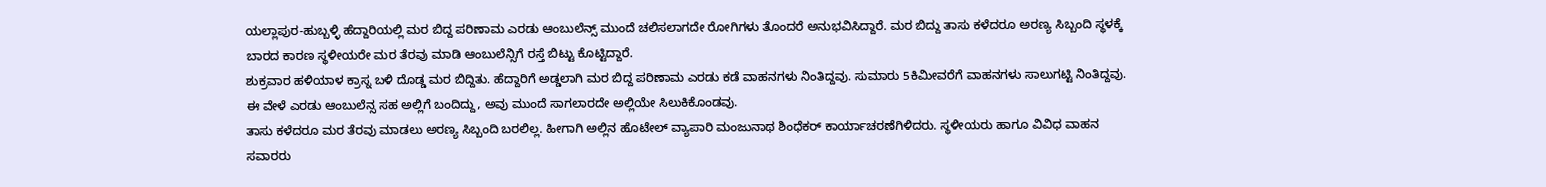ಯಲ್ಲಾಪುರ-ಹುಬ್ಬಳ್ಳಿ ಹೆದ್ದಾರಿಯಲ್ಲಿ ಮರ ಬಿದ್ದ ಪರಿಣಾಮ ಎರಡು ಆಂಬುಲೆನ್ಸ್ ಮುಂದೆ ಚಲಿಸಲಾಗದೇ ರೋಗಿಗಳು ತೊಂದರೆ ಅನುಭವಿಸಿದ್ದಾರೆ. ಮರ ಬಿದ್ದು ತಾಸು ಕಳೆದರೂ ಅರಣ್ಯ ಸಿಬ್ಬಂದಿ ಸ್ಥಳಕ್ಕೆ ಬಾರದ ಕಾರಣ ಸ್ಥಳೀಯರೇ ಮರ ತೆರವು ಮಾಡಿ ಆಂಬುಲೆನ್ಸಿಗೆ ರಸ್ತೆ ಬಿಟ್ಟು ಕೊಟ್ಟಿದ್ದಾರೆ.
ಶುಕ್ರವಾರ ಹಳಿಯಾಳ ಕ್ರಾಸ್ನ ಬಳಿ ದೊಡ್ಡ ಮರ ಬಿದ್ದಿತು. ಹೆದ್ದಾರಿಗೆ ಅಡ್ಡಲಾಗಿ ಮರ ಬಿದ್ದ ಪರಿಣಾಮ ಎರಡು ಕಡೆ ವಾಹನಗಳು ನಿಂತಿದ್ದವು. ಸುಮಾರು 5ಕಿಮೀವರೆಗೆ ವಾಹನಗಳು ಸಾಲುಗಟ್ಟಿ ನಿಂತಿದ್ದವು. ಈ ವೇಳೆ ಎರಡು ಆಂಬುಲೆನ್ಸ ಸಹ ಅಲ್ಲಿಗೆ ಬಂದಿದ್ದು, ಅವು ಮುಂದೆ ಸಾಗಲಾರದೇ ಅಲ್ಲಿಯೇ ಸಿಲುಕಿಕೊಂಡವು.
ತಾಸು ಕಳೆದರೂ ಮರ ತೆರವು ಮಾಡಲು ಅರಣ್ಯ ಸಿಬ್ಬಂದಿ ಬರಲಿಲ್ಲ. ಹೀಗಾಗಿ ಅಲ್ಲಿನ ಹೊಟೇಲ್ ವ್ಯಾಪಾರಿ ಮಂಜುನಾಥ ಶಿಂಧೆಕರ್ ಕಾರ್ಯಾಚರಣೆಗಿಳಿದರು. ಸ್ಥಳೀಯರು ಹಾಗೂ ವಿವಿಧ ವಾಹನ ಸವಾರರು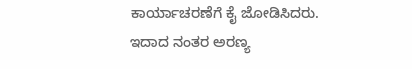ಕಾರ್ಯಾಚರಣೆಗೆ ಕೈ ಜೋಡಿಸಿದರು. ಇದಾದ ನಂತರ ಅರಣ್ಯ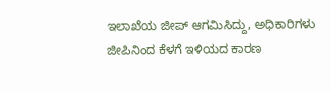ಇಲಾಖೆಯ ಜೀಪ್ ಆಗಮಿಸಿದ್ದು, ಅಧಿಕಾರಿಗಳು ಜೀಪಿನಿಂದ ಕೆಳಗೆ ಇಳಿಯದ ಕಾರಣ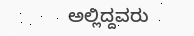ಅಲ್ಲಿದ್ದವರು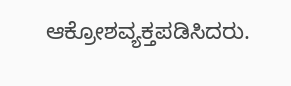ಆಕ್ರೋಶವ್ಯಕ್ತಪಡಿಸಿದರು.